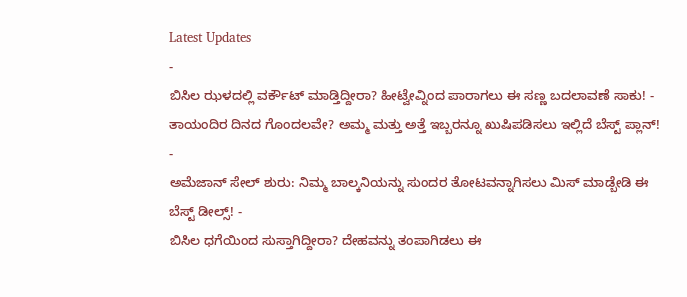Latest Updates
-
ಬಿಸಿಲ ಝಳದಲ್ಲಿ ವರ್ಕೌಟ್ ಮಾಡ್ತಿದ್ದೀರಾ? ಹೀಟ್ವೇವ್ನಿಂದ ಪಾರಾಗಲು ಈ ಸಣ್ಣ ಬದಲಾವಣೆ ಸಾಕು! -
ತಾಯಂದಿರ ದಿನದ ಗೊಂದಲವೇ? ಅಮ್ಮ ಮತ್ತು ಅತ್ತೆ ಇಬ್ಬರನ್ನೂ ಖುಷಿಪಡಿಸಲು ಇಲ್ಲಿದೆ ಬೆಸ್ಟ್ ಪ್ಲಾನ್! -
ಅಮೆಜಾನ್ ಸೇಲ್ ಶುರು: ನಿಮ್ಮ ಬಾಲ್ಕನಿಯನ್ನು ಸುಂದರ ತೋಟವನ್ನಾಗಿಸಲು ಮಿಸ್ ಮಾಡ್ಬೇಡಿ ಈ ಬೆಸ್ಟ್ ಡೀಲ್ಸ್! -
ಬಿಸಿಲ ಧಗೆಯಿಂದ ಸುಸ್ತಾಗಿದ್ದೀರಾ? ದೇಹವನ್ನು ತಂಪಾಗಿಡಲು ಈ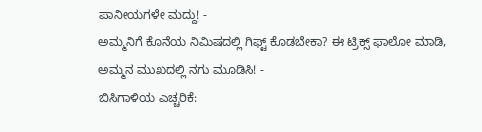ಪಾನೀಯಗಳೇ ಮದ್ದು! -
ಅಮ್ಮನಿಗೆ ಕೊನೆಯ ನಿಮಿಷದಲ್ಲಿ ಗಿಫ್ಟ್ ಕೊಡಬೇಕಾ? ಈ ಟ್ರಿಕ್ಸ್ ಫಾಲೋ ಮಾಡಿ, ಅಮ್ಮನ ಮುಖದಲ್ಲಿ ನಗು ಮೂಡಿಸಿ! -
ಬಿಸಿಗಾಳಿಯ ಎಚ್ಚರಿಕೆ: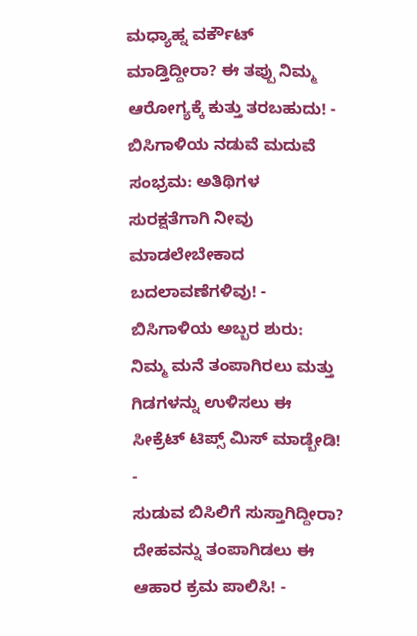ಮಧ್ಯಾಹ್ನ ವರ್ಕೌಟ್ ಮಾಡ್ತಿದ್ದೀರಾ? ಈ ತಪ್ಪು ನಿಮ್ಮ ಆರೋಗ್ಯಕ್ಕೆ ಕುತ್ತು ತರಬಹುದು! -
ಬಿಸಿಗಾಳಿಯ ನಡುವೆ ಮದುವೆ ಸಂಭ್ರಮ: ಅತಿಥಿಗಳ ಸುರಕ್ಷತೆಗಾಗಿ ನೀವು ಮಾಡಲೇಬೇಕಾದ ಬದಲಾವಣೆಗಳಿವು! -
ಬಿಸಿಗಾಳಿಯ ಅಬ್ಬರ ಶುರು: ನಿಮ್ಮ ಮನೆ ತಂಪಾಗಿರಲು ಮತ್ತು ಗಿಡಗಳನ್ನು ಉಳಿಸಲು ಈ ಸೀಕ್ರೆಟ್ ಟಿಪ್ಸ್ ಮಿಸ್ ಮಾಡ್ಬೇಡಿ! -
ಸುಡುವ ಬಿಸಿಲಿಗೆ ಸುಸ್ತಾಗಿದ್ದೀರಾ? ದೇಹವನ್ನು ತಂಪಾಗಿಡಲು ಈ ಆಹಾರ ಕ್ರಮ ಪಾಲಿಸಿ! -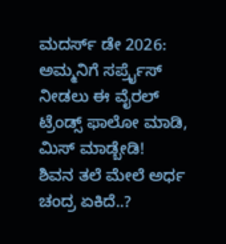ಮದರ್ಸ್ ಡೇ 2026: ಅಮ್ಮನಿಗೆ ಸರ್ಪ್ರೈಸ್ ನೀಡಲು ಈ ವೈರಲ್ ಟ್ರೆಂಡ್ಸ್ ಫಾಲೋ ಮಾಡಿ, ಮಿಸ್ ಮಾಡ್ಬೇಡಿ!
ಶಿವನ ತಲೆ ಮೇಲೆ ಅರ್ಧ ಚಂದ್ರ ಏಕಿದೆ..?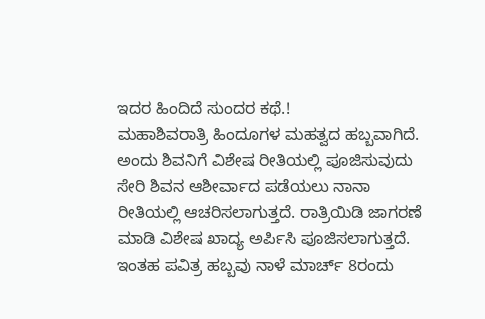ಇದರ ಹಿಂದಿದೆ ಸುಂದರ ಕಥೆ.!
ಮಹಾಶಿವರಾತ್ರಿ ಹಿಂದೂಗಳ ಮಹತ್ವದ ಹಬ್ಬವಾಗಿದೆ. ಅಂದು ಶಿವನಿಗೆ ವಿಶೇಷ ರೀತಿಯಲ್ಲಿ ಪೂಜಿಸುವುದು ಸೇರಿ ಶಿವನ ಆಶೀರ್ವಾದ ಪಡೆಯಲು ನಾನಾ ರೀತಿಯಲ್ಲಿ ಆಚರಿಸಲಾಗುತ್ತದೆ. ರಾತ್ರಿಯಿಡಿ ಜಾಗರಣೆ ಮಾಡಿ ವಿಶೇಷ ಖಾದ್ಯ ಅರ್ಪಿಸಿ ಪೂಜಿಸಲಾಗುತ್ತದೆ. ಇಂತಹ ಪವಿತ್ರ ಹಬ್ಬವು ನಾಳೆ ಮಾರ್ಚ್ 8ರಂದು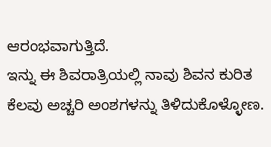ಆರಂಭವಾಗುತ್ತಿದೆ.
ಇನ್ನು ಈ ಶಿವರಾತ್ರಿಯಲ್ಲಿ ನಾವು ಶಿವನ ಕುರಿತ ಕೆಲವು ಅಚ್ಚರಿ ಅಂಶಗಳನ್ನು ತಿಳಿದುಕೊಳ್ಳೋಣ.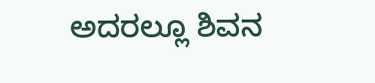ಅದರಲ್ಲೂ ಶಿವನ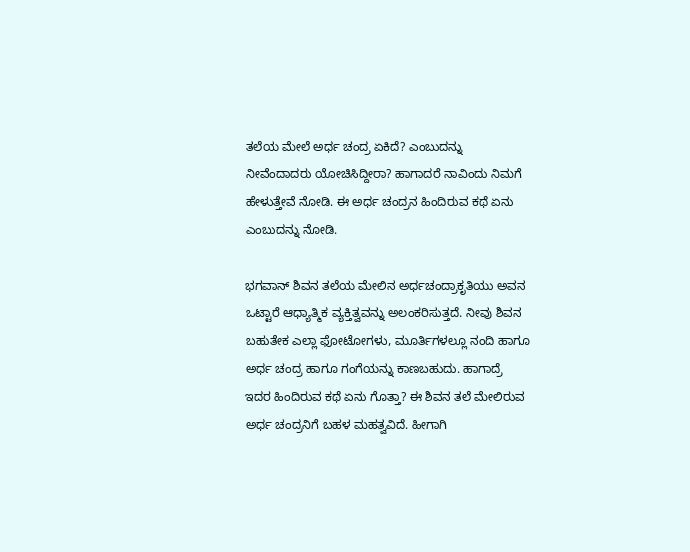ತಲೆಯ ಮೇಲೆ ಅರ್ಧ ಚಂದ್ರ ಏಕಿದೆ? ಎಂಬುದನ್ನು ನೀವೆಂದಾದರು ಯೋಚಿಸಿದ್ದೀರಾ? ಹಾಗಾದರೆ ನಾವಿಂದು ನಿಮಗೆ ಹೇಳುತ್ತೇವೆ ನೋಡಿ. ಈ ಅರ್ಧ ಚಂದ್ರನ ಹಿಂದಿರುವ ಕಥೆ ಏನು ಎಂಬುದನ್ನು ನೋಡಿ.

ಭಗವಾನ್ ಶಿವನ ತಲೆಯ ಮೇಲಿನ ಅರ್ಧಚಂದ್ರಾಕೃತಿಯು ಅವನ ಒಟ್ಟಾರೆ ಆಧ್ಯಾತ್ಮಿಕ ವ್ಯಕ್ತಿತ್ವವನ್ನು ಅಲಂಕರಿಸುತ್ತದೆ. ನೀವು ಶಿವನ ಬಹುತೇಕ ಎಲ್ಲಾ ಫೋಟೋಗಳು, ಮೂರ್ತಿಗಳಲ್ಲೂ ನಂದಿ ಹಾಗೂ ಅರ್ಧ ಚಂದ್ರ ಹಾಗೂ ಗಂಗೆಯನ್ನು ಕಾಣಬಹುದು. ಹಾಗಾದ್ರೆ ಇದರ ಹಿಂದಿರುವ ಕಥೆ ಏನು ಗೊತ್ತಾ? ಈ ಶಿವನ ತಲೆ ಮೇಲಿರುವ ಅರ್ಧ ಚಂದ್ರನಿಗೆ ಬಹಳ ಮಹತ್ವವಿದೆ. ಹೀಗಾಗಿ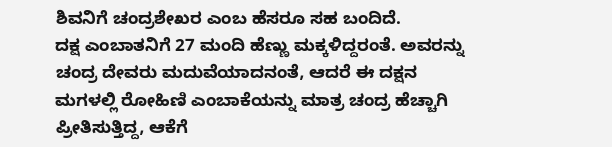ಶಿವನಿಗೆ ಚಂದ್ರಶೇಖರ ಎಂಬ ಹೆಸರೂ ಸಹ ಬಂದಿದೆ.
ದಕ್ಷ ಎಂಬಾತನಿಗೆ 27 ಮಂದಿ ಹೆಣ್ಣು ಮಕ್ಕಳಿದ್ದರಂತೆ. ಅವರನ್ನು ಚಂದ್ರ ದೇವರು ಮದುವೆಯಾದನಂತೆ, ಆದರೆ ಈ ದಕ್ಷನ ಮಗಳಲ್ಲಿ ರೋಹಿಣಿ ಎಂಬಾಕೆಯನ್ನು ಮಾತ್ರ ಚಂದ್ರ ಹೆಚ್ಚಾಗಿ ಪ್ರೀತಿಸುತ್ತಿದ್ದ, ಆಕೆಗೆ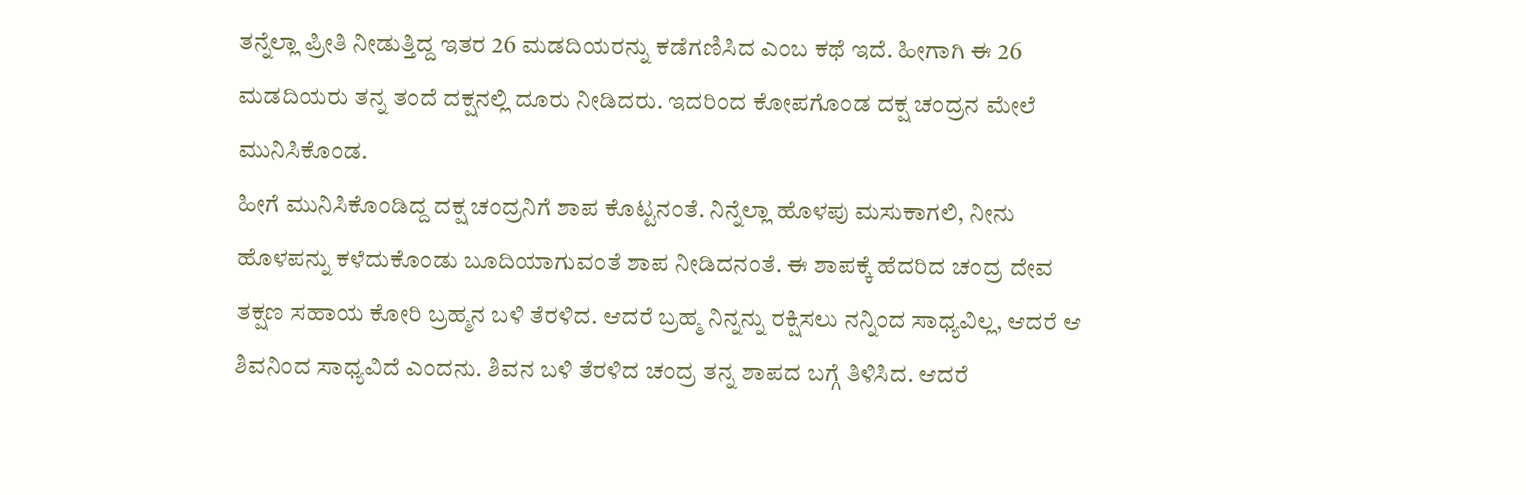ತನ್ನೆಲ್ಲಾ ಪ್ರೀತಿ ನೀಡುತ್ತಿದ್ದ ಇತರ 26 ಮಡದಿಯರನ್ನು ಕಡೆಗಣಿಸಿದ ಎಂಬ ಕಥೆ ಇದೆ. ಹೀಗಾಗಿ ಈ 26 ಮಡದಿಯರು ತನ್ನ ತಂದೆ ದಕ್ಷನಲ್ಲಿ ದೂರು ನೀಡಿದರು. ಇದರಿಂದ ಕೋಪಗೊಂಡ ದಕ್ಷ ಚಂದ್ರನ ಮೇಲೆ ಮುನಿಸಿಕೊಂಡ.
ಹೀಗೆ ಮುನಿಸಿಕೊಂಡಿದ್ದ ದಕ್ಷ ಚಂದ್ರನಿಗೆ ಶಾಪ ಕೊಟ್ಟನಂತೆ. ನಿನ್ನೆಲ್ಲಾ ಹೊಳಪು ಮಸುಕಾಗಲಿ, ನೀನು ಹೊಳಪನ್ನು ಕಳೆದುಕೊಂಡು ಬೂದಿಯಾಗುವಂತೆ ಶಾಪ ನೀಡಿದನಂತೆ. ಈ ಶಾಪಕ್ಕೆ ಹೆದರಿದ ಚಂದ್ರ ದೇವ ತಕ್ಷಣ ಸಹಾಯ ಕೋರಿ ಬ್ರಹ್ಮನ ಬಳಿ ತೆರಳಿದ. ಆದರೆ ಬ್ರಹ್ಮ ನಿನ್ನನ್ನು ರಕ್ಷಿಸಲು ನನ್ನಿಂದ ಸಾಧ್ಯವಿಲ್ಲ, ಆದರೆ ಆ ಶಿವನಿಂದ ಸಾಧ್ಯವಿದೆ ಎಂದನು. ಶಿವನ ಬಳಿ ತೆರಳಿದ ಚಂದ್ರ ತನ್ನ ಶಾಪದ ಬಗ್ಗೆ ತಿಳಿಸಿದ. ಆದರೆ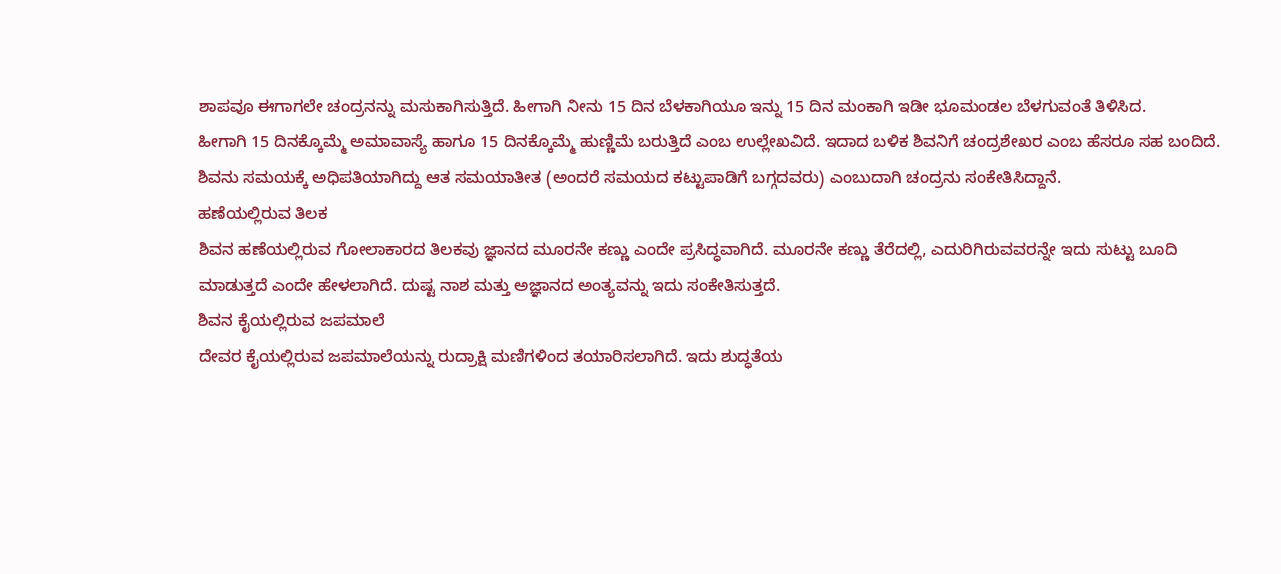ಶಾಪವೂ ಈಗಾಗಲೇ ಚಂದ್ರನನ್ನು ಮಸುಕಾಗಿಸುತ್ತಿದೆ. ಹೀಗಾಗಿ ನೀನು 15 ದಿನ ಬೆಳಕಾಗಿಯೂ ಇನ್ನು 15 ದಿನ ಮಂಕಾಗಿ ಇಡೀ ಭೂಮಂಡಲ ಬೆಳಗುವಂತೆ ತಿಳಿಸಿದ.
ಹೀಗಾಗಿ 15 ದಿನಕ್ಕೊಮ್ಮೆ ಅಮಾವಾಸ್ಯೆ ಹಾಗೂ 15 ದಿನಕ್ಕೊಮ್ಮೆ ಹುಣ್ಣಿಮೆ ಬರುತ್ತಿದೆ ಎಂಬ ಉಲ್ಲೇಖವಿದೆ. ಇದಾದ ಬಳಿಕ ಶಿವನಿಗೆ ಚಂದ್ರಶೇಖರ ಎಂಬ ಹೆಸರೂ ಸಹ ಬಂದಿದೆ. ಶಿವನು ಸಮಯಕ್ಕೆ ಅಧಿಪತಿಯಾಗಿದ್ದು ಆತ ಸಮಯಾತೀತ (ಅಂದರೆ ಸಮಯದ ಕಟ್ಟುಪಾಡಿಗೆ ಬಗ್ಗದವರು) ಎಂಬುದಾಗಿ ಚಂದ್ರನು ಸಂಕೇತಿಸಿದ್ದಾನೆ.
ಹಣೆಯಲ್ಲಿರುವ ತಿಲಕ
ಶಿವನ ಹಣೆಯಲ್ಲಿರುವ ಗೋಲಾಕಾರದ ತಿಲಕವು ಜ್ಞಾನದ ಮೂರನೇ ಕಣ್ಣು ಎಂದೇ ಪ್ರಸಿದ್ಧವಾಗಿದೆ. ಮೂರನೇ ಕಣ್ಣು ತೆರೆದಲ್ಲಿ, ಎದುರಿಗಿರುವವರನ್ನೇ ಇದು ಸುಟ್ಟು ಬೂದಿ ಮಾಡುತ್ತದೆ ಎಂದೇ ಹೇಳಲಾಗಿದೆ. ದುಷ್ಟ ನಾಶ ಮತ್ತು ಅಜ್ಞಾನದ ಅಂತ್ಯವನ್ನು ಇದು ಸಂಕೇತಿಸುತ್ತದೆ.
ಶಿವನ ಕೈಯಲ್ಲಿರುವ ಜಪಮಾಲೆ
ದೇವರ ಕೈಯಲ್ಲಿರುವ ಜಪಮಾಲೆಯನ್ನು ರುದ್ರಾಕ್ಷಿ ಮಣಿಗಳಿಂದ ತಯಾರಿಸಲಾಗಿದೆ. ಇದು ಶುದ್ಧತೆಯ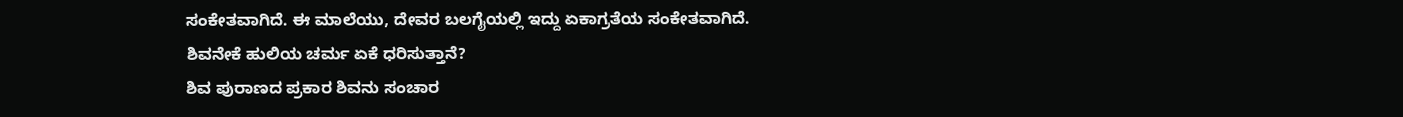ಸಂಕೇತವಾಗಿದೆ. ಈ ಮಾಲೆಯು, ದೇವರ ಬಲಗೈಯಲ್ಲಿ ಇದ್ದು ಏಕಾಗ್ರತೆಯ ಸಂಕೇತವಾಗಿದೆ.
ಶಿವನೇಕೆ ಹುಲಿಯ ಚರ್ಮ ಏಕೆ ಧರಿಸುತ್ತಾನೆ?
ಶಿವ ಪುರಾಣದ ಪ್ರಕಾರ ಶಿವನು ಸಂಚಾರ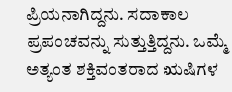ಪ್ರಿಯನಾಗಿದ್ದನು. ಸದಾಕಾಲ ಪ್ರಪಂಚವನ್ನು ಸುತ್ತುತ್ತಿದ್ದನು. ಒಮ್ಮೆ ಅತ್ಯಂತ ಶಕ್ತಿವಂತರಾದ ಋಷಿಗಳ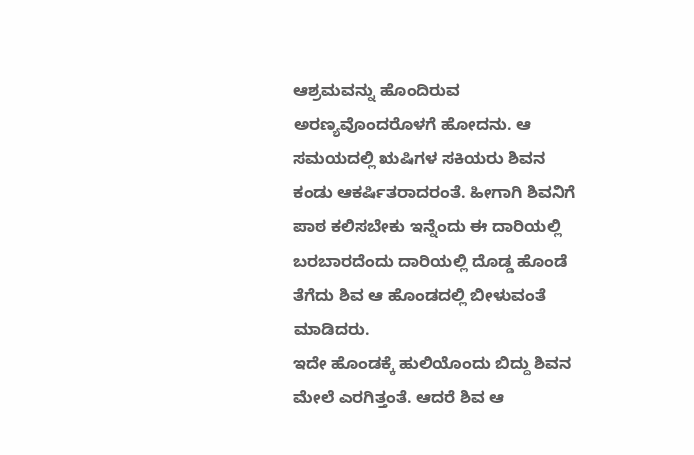ಆಶ್ರಮವನ್ನು ಹೊಂದಿರುವ ಅರಣ್ಯವೊಂದರೊಳಗೆ ಹೋದನು. ಆ ಸಮಯದಲ್ಲಿ ಋಷಿಗಳ ಸಕಿಯರು ಶಿವನ ಕಂಡು ಆಕರ್ಷಿತರಾದರಂತೆ. ಹೀಗಾಗಿ ಶಿವನಿಗೆ ಪಾಠ ಕಲಿಸಬೇಕು ಇನ್ನೆಂದು ಈ ದಾರಿಯಲ್ಲಿ ಬರಬಾರದೆಂದು ದಾರಿಯಲ್ಲಿ ದೊಡ್ಡ ಹೊಂಡೆ ತೆಗೆದು ಶಿವ ಆ ಹೊಂಡದಲ್ಲಿ ಬೀಳುವಂತೆ ಮಾಡಿದರು.
ಇದೇ ಹೊಂಡಕ್ಕೆ ಹುಲಿಯೊಂದು ಬಿದ್ದು ಶಿವನ ಮೇಲೆ ಎರಗಿತ್ತಂತೆ. ಆದರೆ ಶಿವ ಆ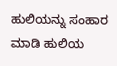ಹುಲಿಯನ್ನು ಸಂಹಾರ ಮಾಡಿ ಹುಲಿಯ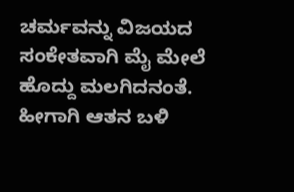ಚರ್ಮವನ್ನು ವಿಜಯದ ಸಂಕೇತವಾಗಿ ಮೈ ಮೇಲೆ ಹೊದ್ದು ಮಲಗಿದನಂತೆ. ಹೀಗಾಗಿ ಆತನ ಬಳಿ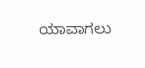ಯಾವಾಗಲು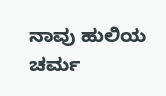ನಾವು ಹುಲಿಯ ಚರ್ಮ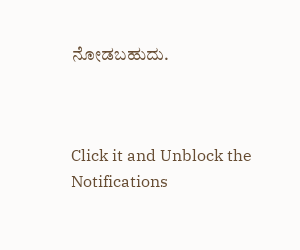ನೋಡಬಹುದು.



Click it and Unblock the Notifications